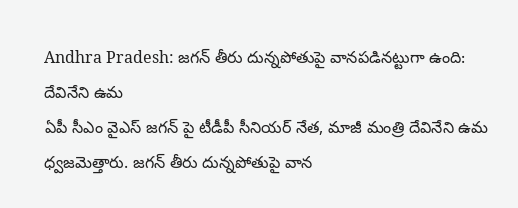Andhra Pradesh: జగన్ తీరు దున్నపోతుపై వానపడినట్టుగా ఉంది: దేవినేని ఉమ
ఏపీ సీఎం వైఎస్ జగన్ పై టీడీపీ సీనియర్ నేత, మాజీ మంత్రి దేవినేని ఉమ ధ్వజమెత్తారు. జగన్ తీరు దున్నపోతుపై వాన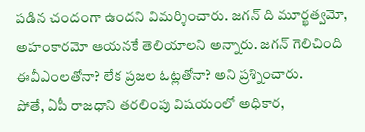పడిన చందంగా ఉందని విమర్శించారు. జగన్ ది మూర్ఖత్వమో, అహంకారమో ఆయనకే తెలియాలని అన్నారు. జగన్ గెలిచింది ఈవీఎంలతోనా? లేక ప్రజల ఓట్లతోనా? అని ప్రశ్నించారు.
పోతే, ఏపీ రాజధాని తరలింపు విషయంలో అధికార,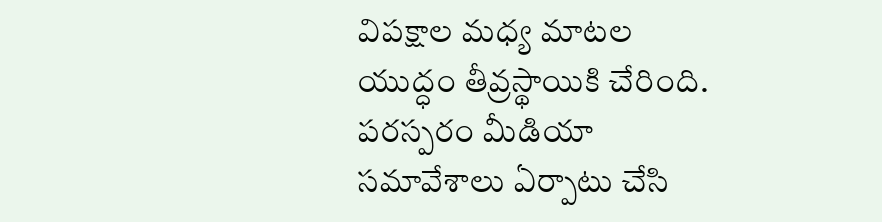విపక్షాల మధ్య మాటల యుద్ధం తీవ్రస్థాయికి చేరింది. పరస్పరం మీడియా సమావేశాలు ఏర్పాటు చేసి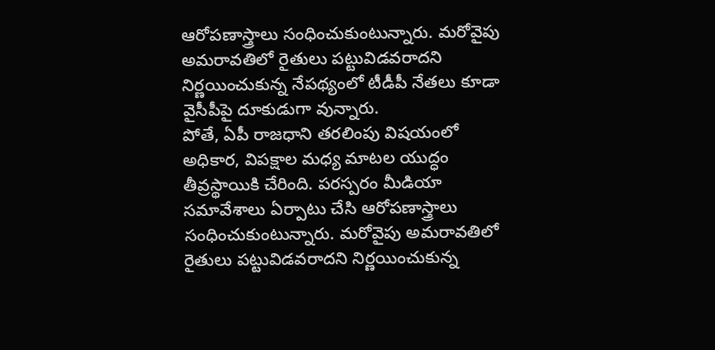ఆరోపణాస్త్రాలు సంధించుకుంటున్నారు. మరోవైపు అమరావతిలో రైతులు పట్టువిడవరాదని నిర్ణయించుకున్న నేపథ్యంలో టీడీపీ నేతలు కూడా వైసీపీపై దూకుడుగా వున్నారు.
పోతే, ఏపీ రాజధాని తరలింపు విషయంలో అధికార, విపక్షాల మధ్య మాటల యుద్ధం తీవ్రస్థాయికి చేరింది. పరస్పరం మీడియా సమావేశాలు ఏర్పాటు చేసి ఆరోపణాస్త్రాలు సంధించుకుంటున్నారు. మరోవైపు అమరావతిలో రైతులు పట్టువిడవరాదని నిర్ణయించుకున్న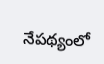నేపథ్యంలో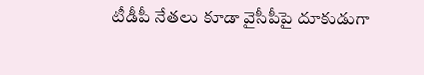టీడీపీ నేతలు కూడా వైసీపీపై దూకుడుగా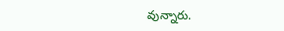వున్నారు.